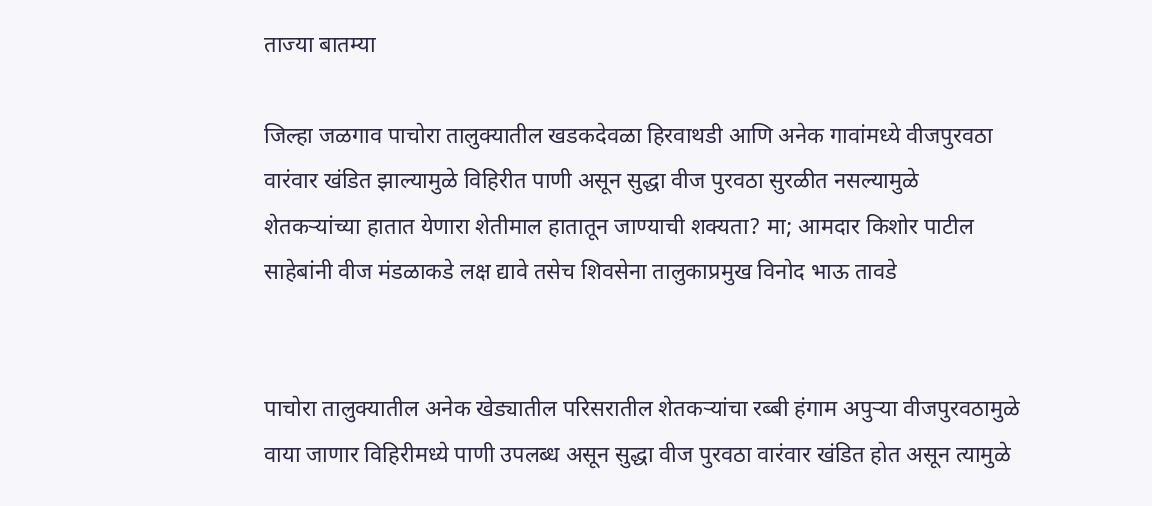ताज्या बातम्या

जिल्हा जळगाव पाचोरा तालुक्यातील खडकदेवळा हिरवाथडी आणि अनेक गावांमध्ये वीजपुरवठा वारंवार खंडित झाल्यामुळे विहिरीत पाणी असून सुद्धा वीज पुरवठा सुरळीत नसल्यामुळे शेतकऱ्यांच्या हातात येणारा शेतीमाल हातातून जाण्याची शक्यता? मा; आमदार किशोर पाटील साहेबांनी वीज मंडळाकडे लक्ष द्यावे तसेच शिवसेना तालुकाप्रमुख विनोद भाऊ तावडे


पाचोरा तालुक्यातील अनेक खेड्यातील परिसरातील शेतकऱ्यांचा रब्बी हंगाम अपुऱ्या वीजपुरवठामुळे वाया जाणार विहिरीमध्ये पाणी उपलब्ध असून सुद्धा वीज पुरवठा वारंवार खंडित होत असून त्यामुळे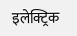इलेक्ट्रिक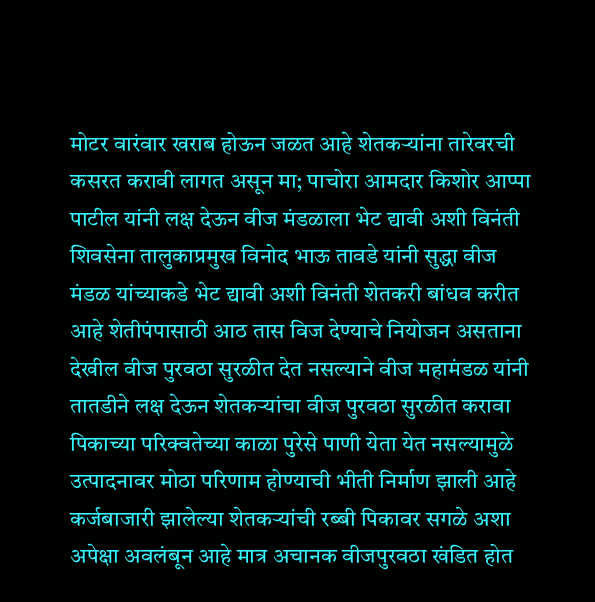मोटर वारंवार खराब होऊन जळत आहे शेतकऱ्यांना तारेवरची कसरत करावी लागत असून मा; पाचोरा आमदार किशोर आप्पा पाटील यांनी लक्ष देऊन वीज मंडळाला भेट द्यावी अशी विनंती शिवसेना तालुकाप्रमुख विनोद भाऊ तावडे यांनी सुद्धा वीज मंडळ यांच्याकडे भेट द्यावी अशी विनंती शेतकरी बांधव करीत आहे शेतीपंपासाठी आठ तास विज देण्याचे नियोजन असताना देखील वीज पुरवठा सुरळीत देत नसल्याने वीज महामंडळ यांनी तातडीने लक्ष देऊन शेतकऱ्यांचा वीज पुरवठा सुरळीत करावा पिकाच्या परिक्वतेच्या काळा पुरेसे पाणी येता येत नसल्यामुळे उत्पादनावर मोठा परिणाम होण्याची भीती निर्माण झाली आहे कर्जबाजारी झालेल्या शेतकऱ्यांची रब्बी पिकावर सगळे अशा अपेक्षा अवलंबून आहे मात्र अचानक वीजपुरवठा खंडित होत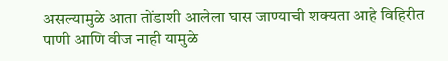असल्यामुळे आता तोंडाशी आलेला घास जाण्याची शक्यता आहे विहिरीत पाणी आणि वीज नाही यामुळे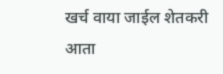खर्च वाया जाईल शेतकरी आता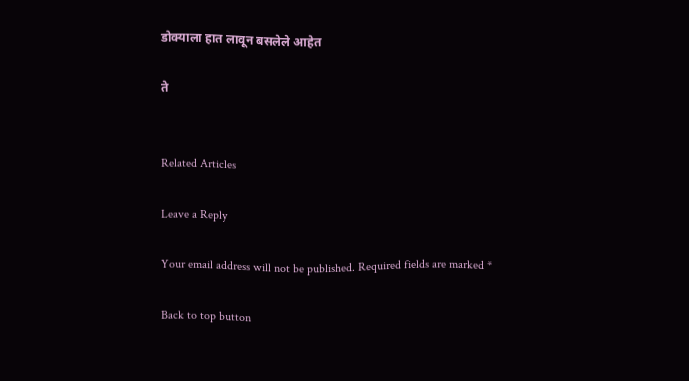डोक्याला हात लावून बसलेले आहेत

ते


Related Articles

Leave a Reply

Your email address will not be published. Required fields are marked *

Back to top button